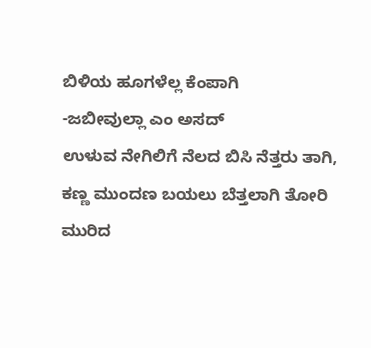ಬಿಳಿಯ ಹೂಗಳೆಲ್ಲ ಕೆಂಪಾಗಿ
-ಜಬೀವುಲ್ಲಾ ಎಂ ಅಸದ್
ಉಳುವ ನೇಗಿಲಿಗೆ ನೆಲದ ಬಿಸಿ ನೆತ್ತರು ತಾಗಿ,
ಕಣ್ಣ ಮುಂದಣ ಬಯಲು ಬೆತ್ತಲಾಗಿ ತೋರಿ
ಮುರಿದ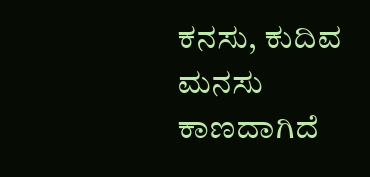ಕನಸು, ಕುದಿವ ಮನಸು
ಕಾಣದಾಗಿದೆ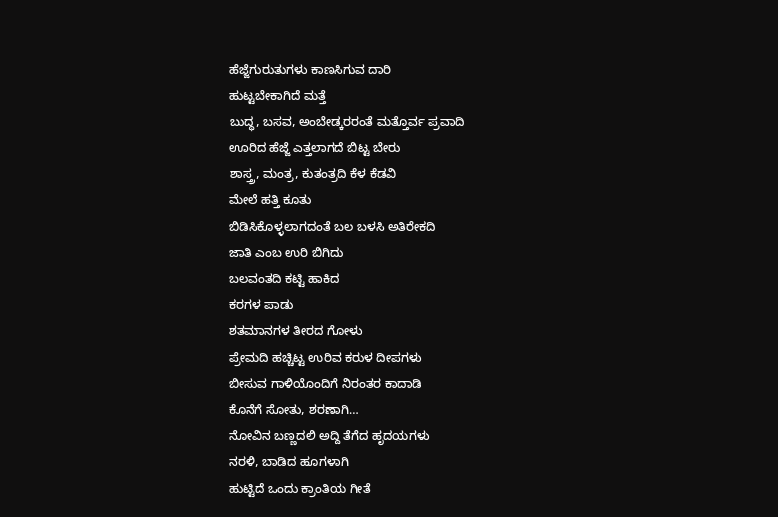ಹೆಜ್ಜೆಗುರುತುಗಳು ಕಾಣಸಿಗುವ ದಾರಿ
ಹುಟ್ಟಬೇಕಾಗಿದೆ ಮತ್ತೆ
ಬುದ್ಧ, ಬಸವ, ಅಂಬೇಡ್ಕರರಂತೆ ಮತ್ತೊರ್ವ ಪ್ರವಾದಿ
ಊರಿದ ಹೆಜ್ಜೆ ಎತ್ತಲಾಗದೆ ಬಿಟ್ಟ ಬೇರು
ಶಾಸ್ತ್ರ, ಮಂತ್ರ, ಕುತಂತ್ರದಿ ಕೆಳ ಕೆಡವಿ
ಮೇಲೆ ಹತ್ತಿ ಕೂತು
ಬಿಡಿಸಿಕೊಳ್ಳಲಾಗದಂತೆ ಬಲ ಬಳಸಿ ಅತಿರೇಕದಿ
ಜಾತಿ ಎಂಬ ಉರಿ ಬಿಗಿದು
ಬಲವಂತದಿ ಕಟ್ಟಿ ಹಾಕಿದ
ಕರಗಳ ಪಾಡು
ಶತಮಾನಗಳ ತೀರದ ಗೋಳು
ಪ್ರೇಮದಿ ಹಚ್ಚಿಟ್ಟ ಉರಿವ ಕರುಳ ದೀಪಗಳು
ಬೀಸುವ ಗಾಳಿಯೊಂದಿಗೆ ನಿರಂತರ ಕಾದಾಡಿ
ಕೊನೆಗೆ ಸೋತು, ಶರಣಾಗಿ…
ನೋವಿನ ಬಣ್ಣದಲಿ ಅದ್ದಿ ತೆಗೆದ ಹೃದಯಗಳು
ನರಳಿ, ಬಾಡಿದ ಹೂಗಳಾಗಿ
ಹುಟ್ಟಿದೆ ಒಂದು ಕ್ರಾಂತಿಯ ಗೀತೆ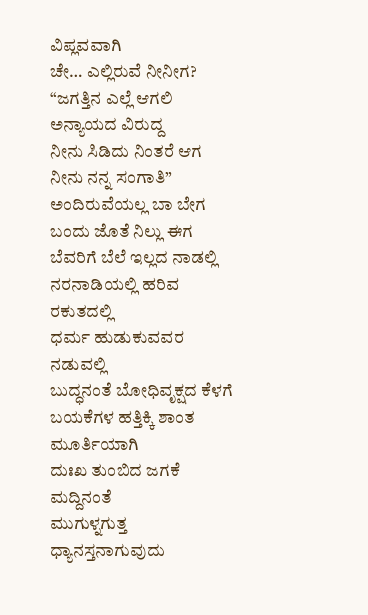ವಿಪ್ಲವವಾಗಿ
ಚೇ… ಎಲ್ಲಿರುವೆ ನೀನೀಗ?
“ಜಗತ್ತಿನ ಎಲ್ಲೆ ಆಗಲಿ ಅನ್ಯಾಯದ ವಿರುದ್ದ
ನೀನು ಸಿಡಿದು ನಿಂತರೆ ಆಗ
ನೀನು ನನ್ನ ಸಂಗಾತಿ”
ಅಂದಿರುವೆಯಲ್ಲ ಬಾ ಬೇಗ
ಬಂದು ಜೊತೆ ನಿಲ್ಲು ಈಗ
ಬೆವರಿಗೆ ಬೆಲೆ ಇಲ್ಲದ ನಾಡಲ್ಲಿ
ನರನಾಡಿಯಲ್ಲಿ ಹರಿವ ರಕುತದಲ್ಲಿ
ಧರ್ಮ ಹುಡುಕುವವರ ನಡುವಲ್ಲಿ
ಬುದ್ಧನಂತೆ ಬೋಧಿವೃಕ್ಷದ ಕೆಳಗೆ
ಬಯಕೆಗಳ ಹತ್ತಿಕ್ಕಿ ಶಾಂತ ಮೂರ್ತಿಯಾಗಿ
ದುಃಖ ತುಂಬಿದ ಜಗಕೆ ಮದ್ದಿನಂತೆ
ಮುಗುಳ್ನಗುತ್ತ ಧ್ಯಾನಸ್ತನಾಗುವುದು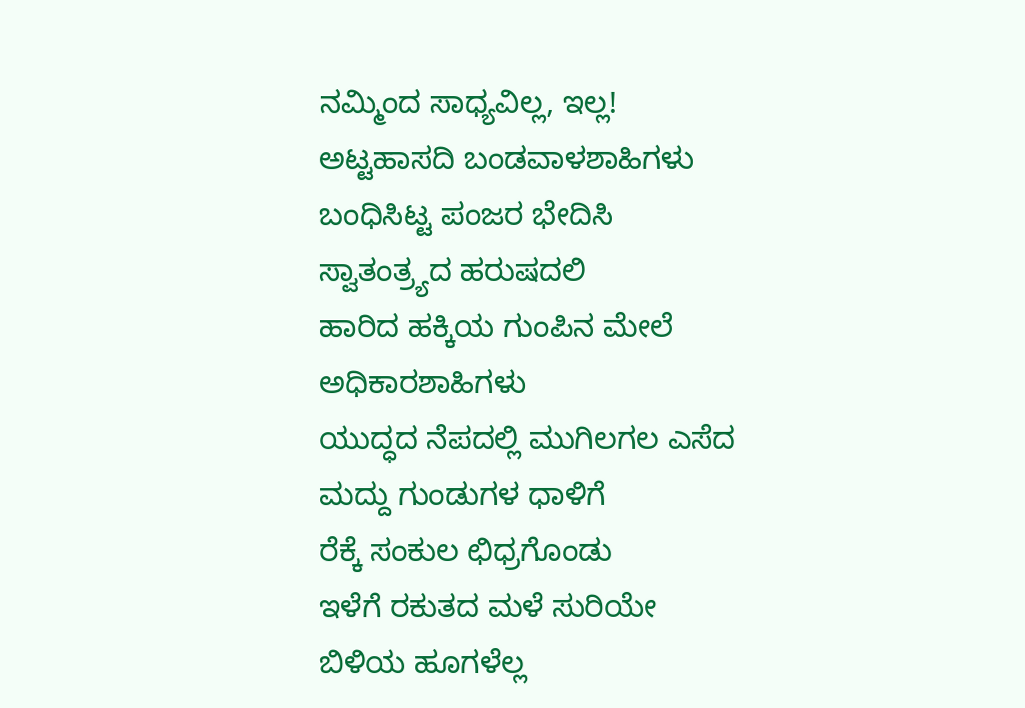ನಮ್ಮಿಂದ ಸಾಧ್ಯವಿಲ್ಲ, ಇಲ್ಲ!
ಅಟ್ಟಹಾಸದಿ ಬಂಡವಾಳಶಾಹಿಗಳು
ಬಂಧಿಸಿಟ್ಟ ಪಂಜರ ಭೇದಿಸಿ
ಸ್ವಾತಂತ್ರ್ಯದ ಹರುಷದಲಿ
ಹಾರಿದ ಹಕ್ಕಿಯ ಗುಂಪಿನ ಮೇಲೆ ಅಧಿಕಾರಶಾಹಿಗಳು
ಯುದ್ಧದ ನೆಪದಲ್ಲಿ ಮುಗಿಲಗಲ ಎಸೆದ
ಮದ್ದು ಗುಂಡುಗಳ ಧಾಳಿಗೆ
ರೆಕ್ಕೆ ಸಂಕುಲ ಛಿಧ್ರಗೊಂಡು
ಇಳೆಗೆ ರಕುತದ ಮಳೆ ಸುರಿಯೇ
ಬಿಳಿಯ ಹೂಗಳೆಲ್ಲ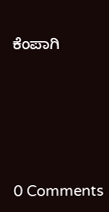ಕೆಂಪಾಗಿ






0 Comments